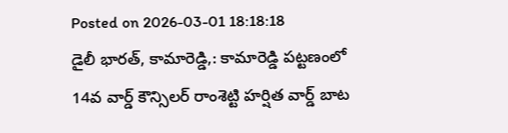Posted on 2026-03-01 18:18:18
డైలీ భారత్, కామారెడ్డి,: కామారెడ్డి పట్టణంలో 14వ వార్డ్ కౌన్సిలర్ రాంశెట్టి హర్షిత వార్డ్ బాట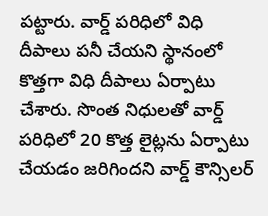పట్టారు. వార్డ్ పరిధిలో విధి దీపాలు పనీ చేయని స్థానంలో కొత్తగా విధి దీపాలు ఏర్పాటు చేశారు. సొంత నిధులతో వార్డ్ పరిధిలో 20 కొత్త లైట్లను ఏర్పాటు చేయడం జరిగిందని వార్డ్ కౌన్సిలర్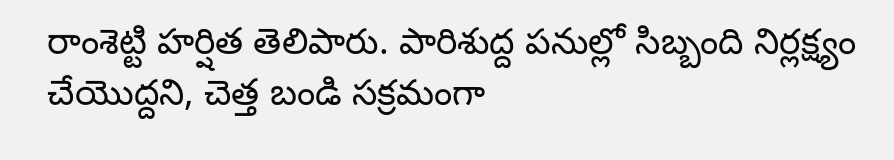రాంశెట్టి హర్షిత తెలిపారు. పారిశుద్ద పనుల్లో సిబ్బంది నిర్లక్ష్యం చేయొద్దని, చెత్త బండి సక్రమంగా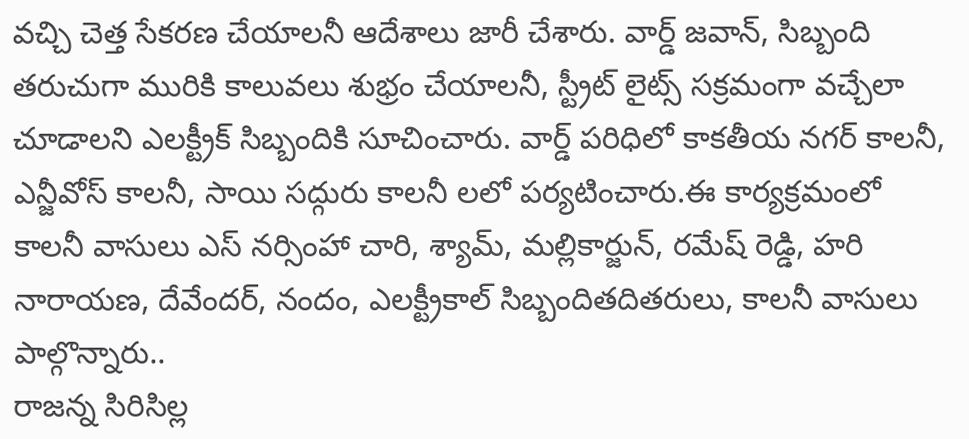వచ్చి చెత్త సేకరణ చేయాలనీ ఆదేశాలు జారీ చేశారు. వార్డ్ జవాన్, సిబ్బంది తరుచుగా మురికి కాలువలు శుభ్రం చేయాలనీ, స్ట్రీట్ లైట్స్ సక్రమంగా వచ్చేలా చూడాలని ఎలక్ట్రీక్ సిబ్బందికి సూచించారు. వార్డ్ పరిధిలో కాకతీయ నగర్ కాలనీ, ఎన్జీవోస్ కాలనీ, సాయి సద్గురు కాలనీ లలో పర్యటించారు.ఈ కార్యక్రమంలో కాలనీ వాసులు ఎస్ నర్సింహా చారి, శ్యామ్, మల్లికార్జున్, రమేష్ రెడ్డి, హరి నారాయణ, దేవేందర్, నందం, ఎలక్ట్రీకాల్ సిబ్బందితదితరులు, కాలనీ వాసులు పాల్గొన్నారు..
రాజన్న సిరిసిల్ల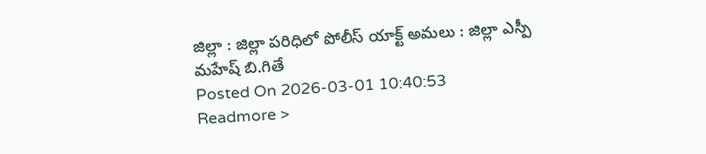జిల్లా : జిల్లా పరిధిలో పోలీస్ యాక్ట్ అమలు : జిల్లా ఎస్పీ మహేష్ బి.గితే
Posted On 2026-03-01 10:40:53
Readmore >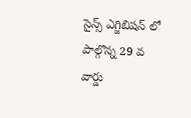సైన్స్ ఎగ్జిబిషన్ లో పాల్గొన్న 29 వ వార్డు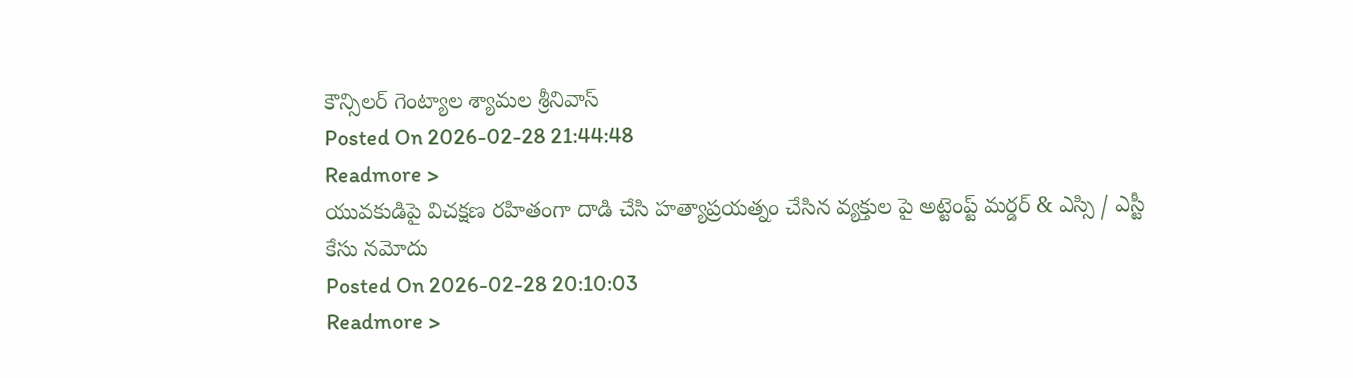కౌన్సిలర్ గెంట్యాల శ్యామల శ్రీనివాస్
Posted On 2026-02-28 21:44:48
Readmore >
యువకుడిపై విచక్షణ రహితంగా దాడి చేసి హత్యాప్రయత్నం చేసిన వ్యక్తుల పై అట్టెంప్ట్ మర్డర్ & ఎస్సి / ఎస్టీ కేసు నమోదు
Posted On 2026-02-28 20:10:03
Readmore >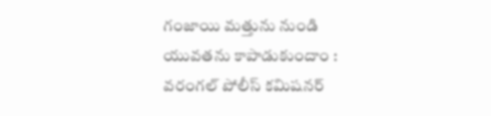గంజాయి మత్తును నుండి యువతను కాపాడుకుందాం : వరంగల్ పోలీస్ కమిషనర్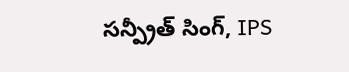సన్ప్రీత్ సింగ్, IPS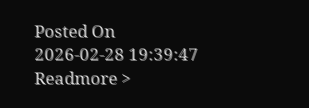Posted On 2026-02-28 19:39:47
Readmore >